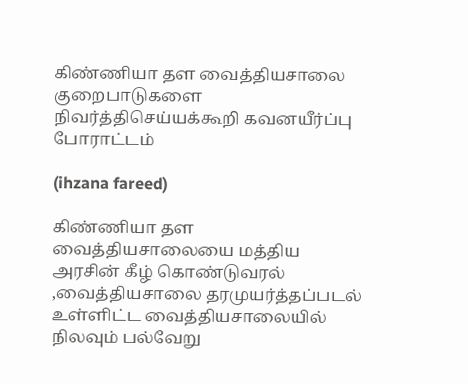கிண்ணியா தள வைத்தியசாலை குறைபாடுகளை நிவர்த்திசெய்யக்கூறி கவனயீர்ப்பு போராட்டம்

(ihzana fareed)

கிண்ணியா தள வைத்தியசாலையை மத்திய அரசின் கீழ் கொண்டுவரல் ,வைத்தியசாலை தரமுயர்த்தப்படல் உள்ளிட்ட வைத்தியசாலையில்  நிலவும் பல்வேறு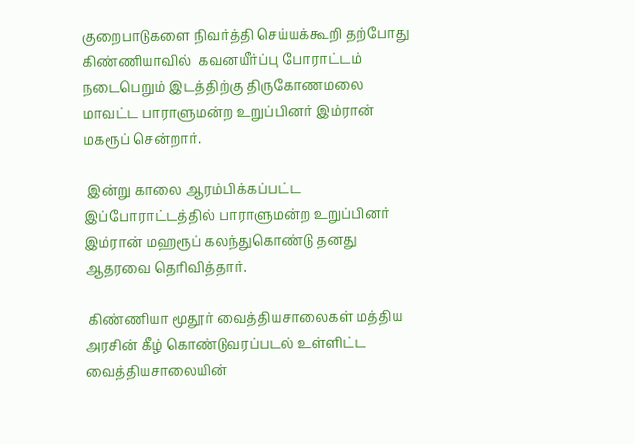குறைபாடுகளை நிவர்த்தி செய்யக்கூறி தற்போது கிண்ணியாவில்  கவனயீர்ப்பு போராட்டம் நடைபெறும் இடத்திற்கு திருகோணமலை மாவட்ட பாராளுமன்ற உறுப்பினர் இம்ரான் மகரூப் சென்றார்.

 இன்று காலை ஆரம்பிக்கப்பட்ட இப்போராட்டத்தில் பாராளுமன்ற உறுப்பினர் இம்ரான் மஹரூப் கலந்துகொண்டு தனது ஆதரவை தெரிவித்தார்.

 கிண்ணியா மூதூர் வைத்தியசாலைகள் மத்திய அரசின் கீழ் கொண்டுவரப்படல் உள்ளிட்ட வைத்தியசாலையின்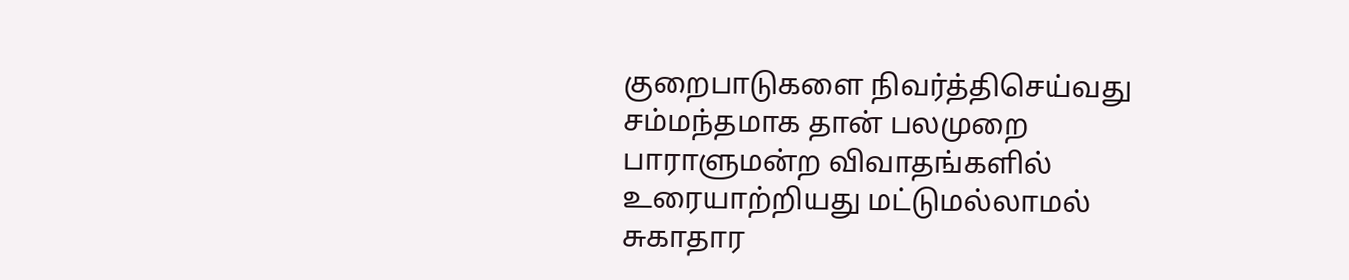குறைபாடுகளை நிவர்த்திசெய்வது சம்மந்தமாக தான் பலமுறை பாராளுமன்ற விவாதங்களில் உரையாற்றியது மட்டுமல்லாமல் சுகாதார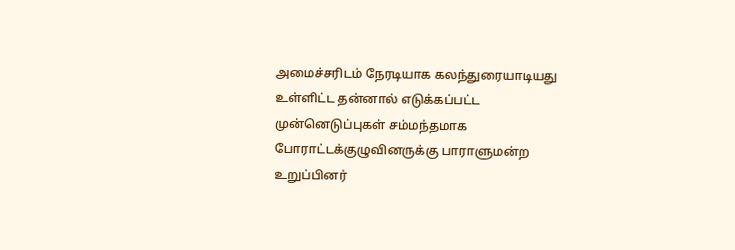அமைச்சரிடம் நேரடியாக கலந்துரையாடியது உள்ளிட்ட தன்னால் எடுக்கப்பட்ட முன்னெடுப்புகள் சம்மந்தமாக போராட்டக்குழுவினருக்கு பாராளுமன்ற உறுப்பினர்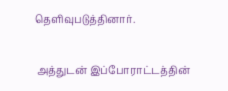தெளிவுபடுத்தினார்.

 அத்துடன் இப்போராட்டத்தின்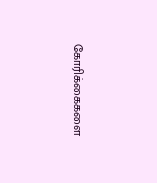கோரிக்கைகளை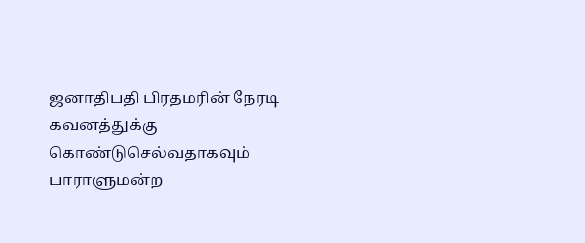ஜனாதிபதி பிரதமரின் நேரடி கவனத்துக்கு கொண்டுசெல்வதாகவும் பாராளுமன்ற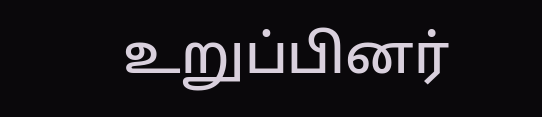உறுப்பினர்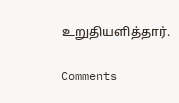உறுதியளித்தார்.

Comments